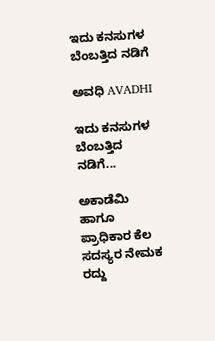ಇದು ಕನಸುಗಳ ಬೆಂಬತ್ತಿದ ನಡಿಗೆ‍

ಅವಧಿ AVADHI

ಇದು ಕನಸುಗಳ ಬೆಂಬತ್ತಿದ ನಡಿಗೆ...

ಅಕಾಡೆಮಿ ಹಾಗೂ ಪ್ರಾಧಿಕಾರ ಕೆಲ ಸದಸ್ಯರ ನೇಮಕ ರದ್ದು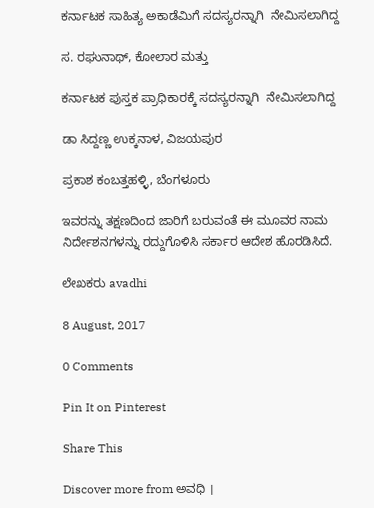ಕರ್ನಾಟಕ ಸಾಹಿತ್ಯ ಅಕಾಡೆಮಿಗೆ ಸದಸ್ಯರನ್ನಾಗಿ  ನೇಮಿಸಲಾಗಿದ್ದ

ಸ. ರಘುನಾಥ್, ಕೋಲಾರ ಮತ್ತು

ಕರ್ನಾಟಕ ಪುಸ್ತಕ ಪ್ರಾಧಿಕಾರಕ್ಕೆ ಸದಸ್ಯರನ್ನಾಗಿ  ನೇಮಿಸಲಾಗಿದ್ದ

ಡಾ ಸಿದ್ದಣ್ಣ ಉಕ್ಕನಾಳ, ವಿಜಯಪುರ

ಪ್ರಕಾಶ ಕಂಬತ್ತಹಳ್ಳಿ, ಬೆಂಗಳೂರು

ಇವರನ್ನು ತಕ್ಷಣದಿಂದ ಜಾರಿಗೆ ಬರುವಂತೆ ಈ ಮೂವರ ನಾಮ ನಿರ್ದೇಶನಗಳನ್ನು ರದ್ದುಗೊಳಿಸಿ ಸರ್ಕಾರ ಆದೇಶ ಹೊರಡಿಸಿದೆ.

ಲೇಖಕರು avadhi

8 August, 2017

0 Comments

Pin It on Pinterest

Share This

Discover more from ಅವಧಿ ।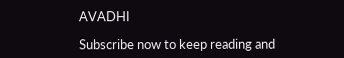AVADHI

Subscribe now to keep reading and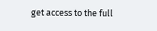get access to the full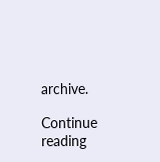archive.

Continue reading